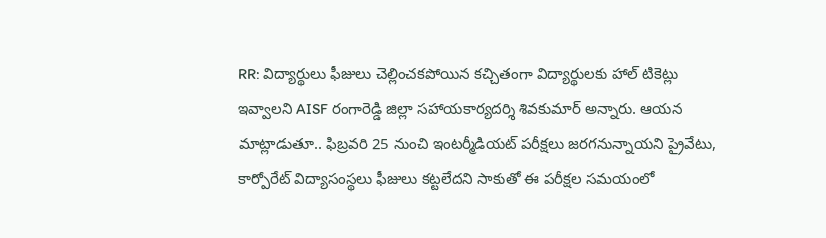RR: విద్యార్థులు ఫీజులు చెల్లించకపోయిన కచ్చితంగా విద్యార్థులకు హాల్ టికెట్లు ఇవ్వాలని AISF రంగారెడ్డి జిల్లా సహాయకార్యదర్శి శివకుమార్ అన్నారు. ఆయన మాట్లాడుతూ.. ఫిబ్రవరి 25 నుంచి ఇంటర్మీడియట్ పరీక్షలు జరగనున్నాయని ప్రైవేటు, కార్పోరేట్ విద్యాసంస్థలు ఫీజులు కట్టలేదని సాకుతో ఈ పరీక్షల సమయంలో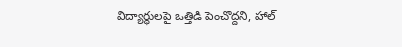విద్యార్థులపై ఒత్తిడి పెంచొద్దని, హాల్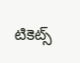టికెట్స్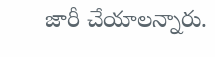జారీ చేయాలన్నారు.